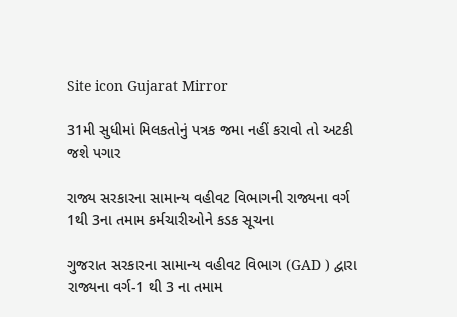Site icon Gujarat Mirror

31મી સુધીમાં મિલકતોનું પત્રક જમા નહીં કરાવો તો અટકી જશે પગાર

રાજ્ય સરકારના સામાન્ય વહીવટ વિભાગની રાજ્યના વર્ગ 1થી 3ના તમામ કર્મચારીઓને કડક સૂચના

ગુજરાત સરકારના સામાન્ય વહીવટ વિભાગ (GAD ) દ્વારા રાજ્યના વર્ગ-1 થી 3 ના તમામ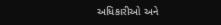અધિકારીઓ અને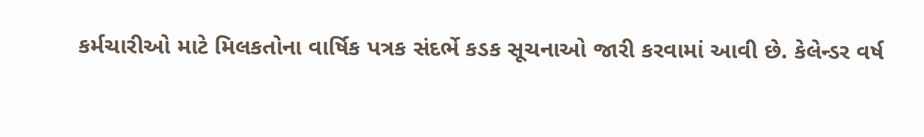કર્મચારીઓ માટે મિલકતોના વાર્ષિક પત્રક સંદર્ભે કડક સૂચનાઓ જારી કરવામાં આવી છે. કેલેન્ડર વર્ષ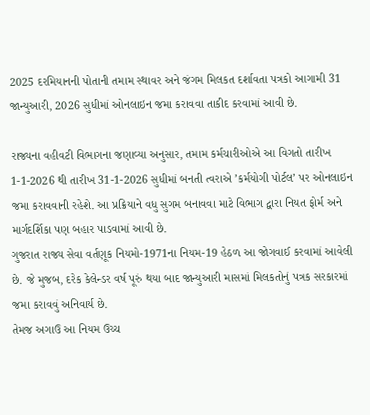2025 દરમિયાનની પોતાની તમામ સ્થાવર અને જંગમ મિલકત દર્શાવતા પત્રકો આગામી 31 જાન્યુઆરી, 2026 સુધીમાં ઓનલાઇન જમા કરાવવા તાકીદ કરવામાં આવી છે.

રાજ્યના વહીવટી વિભાગના જણાવ્યા અનુસાર, તમામ કર્મચારીઓએ આ વિગતો તારીખ 1-1-2026 થી તારીખ 31-1-2026 સુધીમાં બનતી ત્વરાએ ’કર્મયોગી પોર્ટલ’ પર ઓનલાઇન જમા કરાવવાની રહેશે. આ પ્રક્રિયાને વધુ સુગમ બનાવવા માટે વિભાગ દ્વારા નિયત ફોર્મ અને માર્ગદર્શિકા પણ બહાર પાડવામાં આવી છે.
ગુજરાત રાજ્ય સેવા વર્તણૂક નિયમો-1971ના નિયમ-19 હેઠળ આ જોગવાઈ કરવામાં આવેલી છે. જે મુજબ, દરેક કેલેન્ડર વર્ષ પૂરું થયા બાદ જાન્યુઆરી માસમાં મિલકતોનું પત્રક સરકારમાં જમા કરાવવું અનિવાર્ય છે.
તેમજ અગાઉ આ નિયમ ઉચ્ચ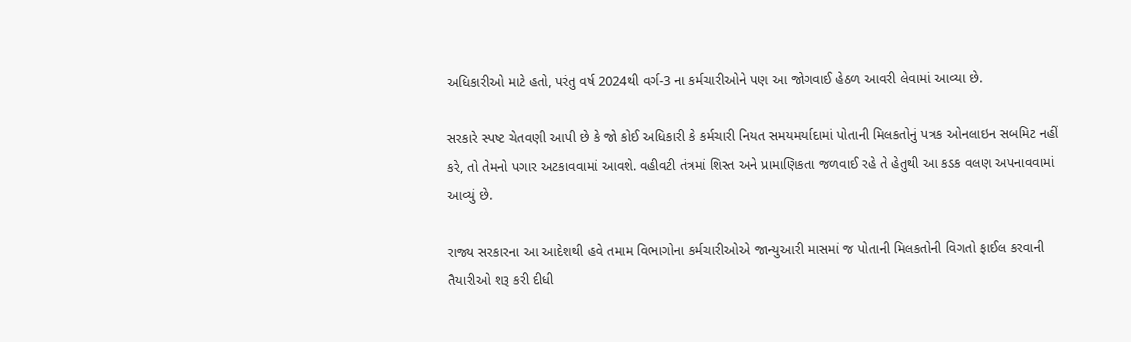અધિકારીઓ માટે હતો, પરંતુ વર્ષ 2024થી વર્ગ-3 ના કર્મચારીઓને પણ આ જોગવાઈ હેઠળ આવરી લેવામાં આવ્યા છે.

સરકારે સ્પષ્ટ ચેતવણી આપી છે કે જો કોઈ અધિકારી કે કર્મચારી નિયત સમયમર્યાદામાં પોતાની મિલકતોનું પત્રક ઓનલાઇન સબમિટ નહીં કરે, તો તેમનો પગાર અટકાવવામાં આવશે. વહીવટી તંત્રમાં શિસ્ત અને પ્રામાણિકતા જળવાઈ રહે તે હેતુથી આ કડક વલણ અપનાવવામાં આવ્યું છે.

રાજ્ય સરકારના આ આદેશથી હવે તમામ વિભાગોના કર્મચારીઓએ જાન્યુઆરી માસમાં જ પોતાની મિલકતોની વિગતો ફાઈલ કરવાની તૈયારીઓ શરૂ કરી દીધી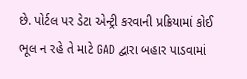છે. પોર્ટલ પર ડેટા એન્ટ્રી કરવાની પ્રક્રિયામાં કોઈ ભૂલ ન રહે તે માટે GAD દ્વારા બહાર પાડવામાં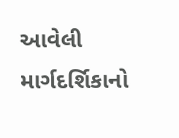આવેલી માર્ગદર્શિકાનો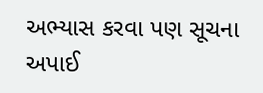અભ્યાસ કરવા પણ સૂચના અપાઈ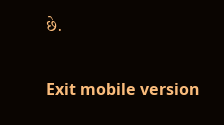છે.

Exit mobile version